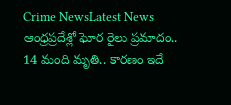Crime NewsLatest News ఆంధ్రప్రదేశ్లో ఘోర రైలు ప్రమాదం.. 14 మంది మృతి.. కారణం ఇదే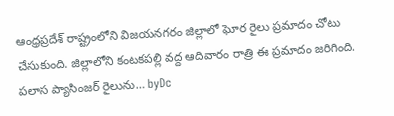ఆంధ్రప్రదేశ్ రాష్ట్రంలోని విజయనగరం జిల్లాలో ఘోర రైలు ప్రమాదం చోటు చేసుకుంది. జిల్లాలోని కంటకపల్లి వద్ద ఆదివారం రాత్రి ఈ ప్రమాదం జరిగింది. పలాస ప్యాసింజర్ రైలును… byDc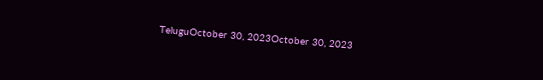TeluguOctober 30, 2023October 30, 2023